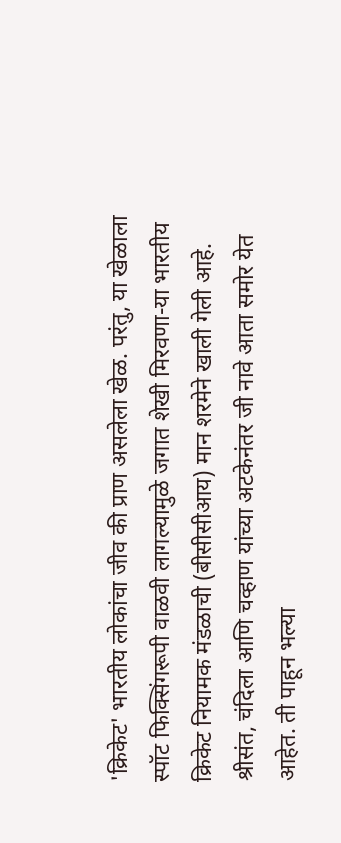'क्रिकेट' भारतीय लोकांचा जीव की प्राण असलेला खेळ. परंतु, या खेळाला स्पॉट फिक्सिंगरूपी वाळवी लागल्यामुळे जगात शेखी मिरवणा-या भारतीय क्रिकेट नियामक मंडळाची (बीसीसीआय) मान शरमेने खाली गेली आहे. श्रीसंत, चंदिला आणि चव्हाण यांच्या अटकेनंतर जी नावे आता समोर येत आहेत. ती पाहून भल्या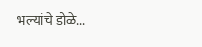भल्यांचे डोळे...